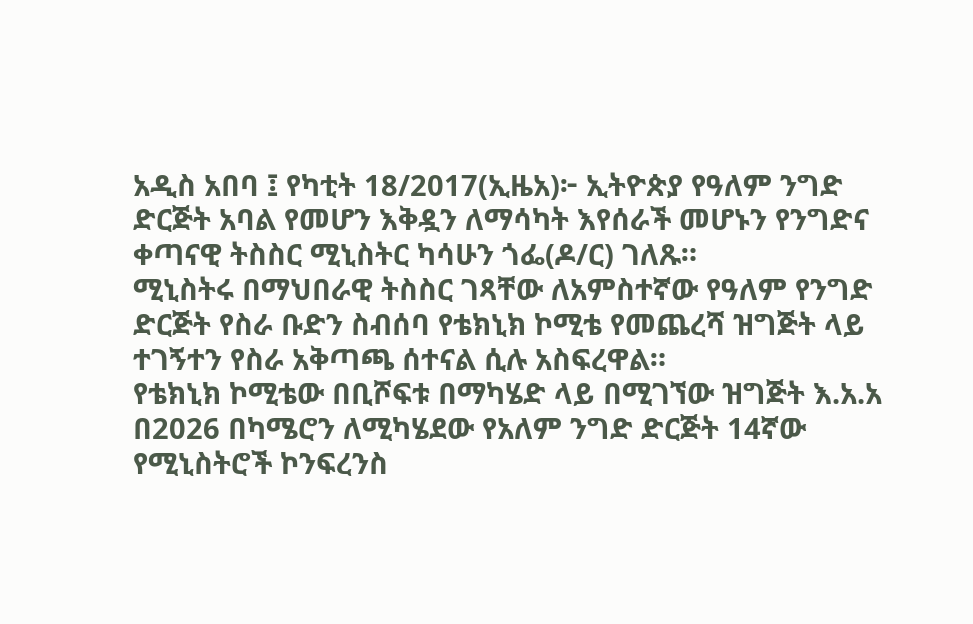አዲስ አበባ ፤ የካቲት 18/2017(ኢዜአ)፦ ኢትዮጵያ የዓለም ንግድ ድርጅት አባል የመሆን እቅዷን ለማሳካት እየሰራች መሆኑን የንግድና ቀጣናዊ ትስስር ሚኒስትር ካሳሁን ጎፌ(ዶ/ር) ገለጹ።
ሚኒስትሩ በማህበራዊ ትስስር ገጻቸው ለአምስተኛው የዓለም የንግድ ድርጅት የስራ ቡድን ስብሰባ የቴክኒክ ኮሚቴ የመጨረሻ ዝግጅት ላይ ተገኝተን የስራ አቅጣጫ ሰተናል ሲሉ አስፍረዋል።
የቴክኒክ ኮሚቴው በቢሾፍቱ በማካሄድ ላይ በሚገኘው ዝግጅት እ.አ.አ በ2026 በካሜሮን ለሚካሄደው የአለም ንግድ ድርጅት 14ኛው የሚኒስትሮች ኮንፍረንስ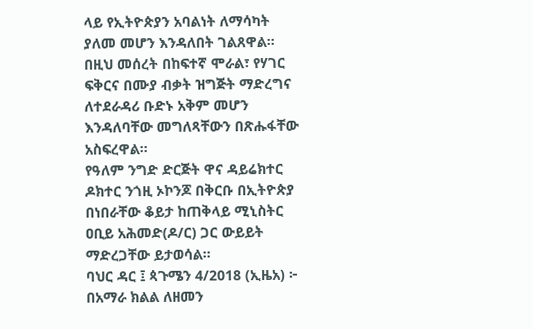ላይ የኢትዮጵያን አባልነት ለማሳካት ያለመ መሆን እንዳለበት ገልጸዋል።
በዚህ መሰረት በከፍተኛ ሞራል፣ የሃገር ፍቅርና በሙያ ብቃት ዝግጅት ማድረግና ለተደራዳሪ ቡድኑ አቅም መሆን እንዳለባቸው መግለጻቸውን በጽሑፋቸው አስፍረዋል።
የዓለም ንግድ ድርጅት ዋና ዳይሬክተር ዶክተር ንጎዚ ኦኮንጆ በቅርቡ በኢትዮጵያ በነበራቸው ቆይታ ከጠቅላይ ሚኒስትር ዐቢይ አሕመድ(ዶ/ር) ጋር ውይይት ማድረጋቸው ይታወሳል።
ባህር ዳር ፤ ጳጉሜን 4/2018 (ኢዜአ) ፦ በአማራ ክልል ለዘመን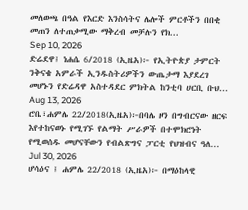መለወጫ በዓል የእርድ እንስሳትና ሌሎች ምርቶችን በበቂ መጠን ለተጠቃሚው ማቅረብ መቻሉን የክ...
Sep 10, 2026
ድሬደዋ፤ ነሐሴ 6/2018 (ኢዜአ)፦ የኢትዮጵያ ታምርት ንቅናቄ አምራች ኢንዱስትሪዎችን ውጤታማ እያደረገ መሆኑን የድሬዳዋ አስተዳደር ምክትል ከንቲባ ሀርቢ ቡህ...
Aug 13, 2026
ሮቤ፣ሐምሌ 22/2018(ኢዜአ)፦በባሌ ዞን በግብርናው ዘርፍ እየተከናወኑ የሚገኙ የልማት ሥራዎች በተሞክሮነት የሚወሰዱ መሆናቸውን የብልጽግና ፓርቲ የህዝብና ዓለ...
Jul 30, 2026
ሆሳዕና ፤ ሐምሌ 22/2018 (ኢዜአ)፦ በማዕከላዊ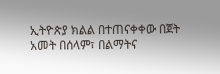ኢትዮጵያ ክልል በተጠናቀቀው በጀት አመት በሰላም፣ በልማትና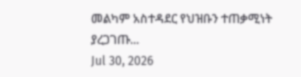መልካም አስተዳደር የህዝቡን ተጠቃሚነት ያረጋገጡ...
Jul 30, 2026